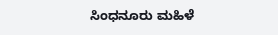ಸಿಂಧನೂರು ಮಹಿಳೆ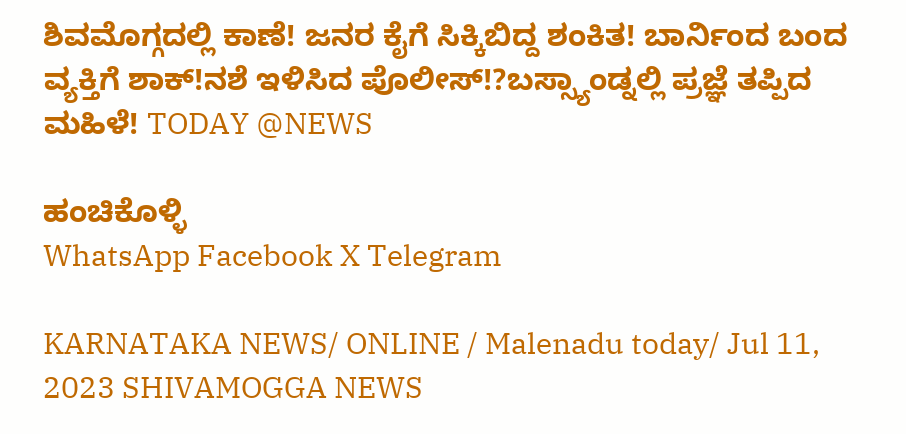ಶಿವಮೊಗ್ಗದಲ್ಲಿ ಕಾಣೆ! ಜನರ ಕೈಗೆ ಸಿಕ್ಕಿಬಿದ್ದ ಶಂಕಿತ! ಬಾರ್ನಿಂದ ಬಂದ ವ್ಯಕ್ತಿಗೆ ಶಾಕ್!ನಶೆ ಇಳಿಸಿದ ಪೊಲೀಸ್!?ಬಸ್ಸ್ಯಾಂಡ್ನಲ್ಲಿ ಪ್ರಜ್ಞೆ ತಪ್ಪಿದ ಮಹಿಳೆ! TODAY @NEWS

ಹಂಚಿಕೊಳ್ಳಿ
WhatsApp Facebook X Telegram

KARNATAKA NEWS/ ONLINE / Malenadu today/ Jul 11, 2023 SHIVAMOGGA NEWS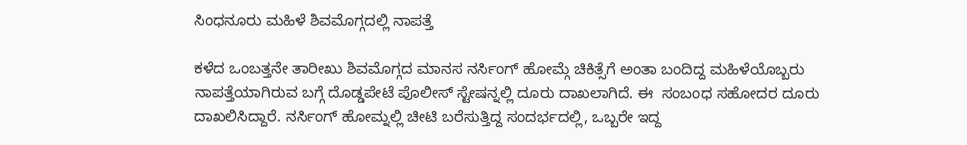ಸಿಂಧನೂರು ಮಹಿಳೆ ಶಿವಮೊಗ್ಗದಲ್ಲಿ ನಾಪತ್ತೆ

ಕಳೆದ ಒಂಬತ್ತನೇ ತಾರೀಖು ಶಿವಮೊಗ್ಗದ ಮಾನಸ ನರ್ಸಿಂಗ್ ಹೋಮ್ಗೆ ಚಿಕಿತ್ಸೆಗೆ ಅಂತಾ ಬಂದಿದ್ದ ಮಹಿಳೆಯೊಬ್ಬರು ನಾಪತ್ತೆಯಾಗಿರುವ ಬಗ್ಗೆ ದೊಡ್ಡಪೇಟೆ ಪೊಲೀಸ್ ಸ್ಟೇಷನ್ನಲ್ಲಿ ದೂರು ದಾಖಲಾಗಿದೆ. ಈ  ಸಂಬಂಧ ಸಹೋದರ ದೂರು ದಾಖಲಿಸಿದ್ದಾರೆ. ನರ್ಸಿಂಗ್ ಹೋಮ್ನಲ್ಲಿ ಚೀಟಿ ಬರೆಸುತ್ತಿದ್ದ ಸಂದರ್ಭದಲ್ಲಿ, ಒಬ್ಬರೇ ಇದ್ದ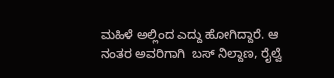ಮಹಿಳೆ ಅಲ್ಲಿಂದ ಎದ್ದು ಹೋಗಿದ್ದಾರೆ. ಆ ನಂತರ ಅವರಿಗಾಗಿ  ಬಸ್ ನಿಲ್ದಾಣ, ರೈಲ್ವೆ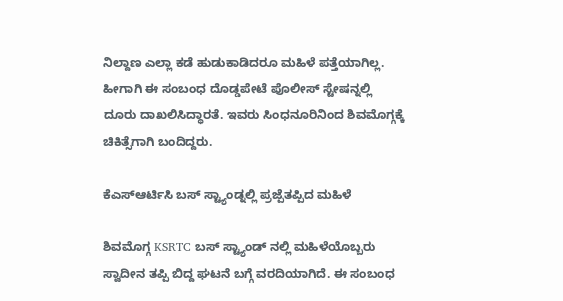ನಿಲ್ದಾಣ ಎಲ್ಲಾ ಕಡೆ ಹುಡುಕಾಡಿದರೂ ಮಹಿಳೆ ಪತ್ತೆಯಾಗಿಲ್ಲ. ಹೀಗಾಗಿ ಈ ಸಂಬಂಧ ದೊಡ್ಡಪೇಟೆ ಪೊಲೀಸ್ ಸ್ಟೇಷನ್ನಲ್ಲಿ ದೂರು ದಾಖಲಿಸಿದ್ಧಾರತೆ. ಇವರು ಸಿಂಧನೂರಿನಿಂದ ಶಿವಮೊಗ್ಗಕ್ಕೆ ಚಿಕಿತ್ಸೆಗಾಗಿ ಬಂದಿದ್ದರು.

ಕೆಎಸ್ಆರ್ಟಿಸಿ ಬಸ್ ಸ್ಟ್ಯಾಂಡ್ನಲ್ಲಿ ಪ್ರಜ್ಪೆತಪ್ಪಿದ ಮಹಿಳೆ

ಶಿವಮೊಗ್ಗ KSRTC ಬಸ್ ಸ್ಟ್ಯಾಂಡ್ ನಲ್ಲಿ ಮಹಿಳೆಯೊಬ್ಬರು ಸ್ವಾದೀನ ತಪ್ಪಿ ಬಿದ್ದ ಘಟನೆ ಬಗ್ಗೆ ವರದಿಯಾಗಿದೆ. ಈ ಸಂಬಂಧ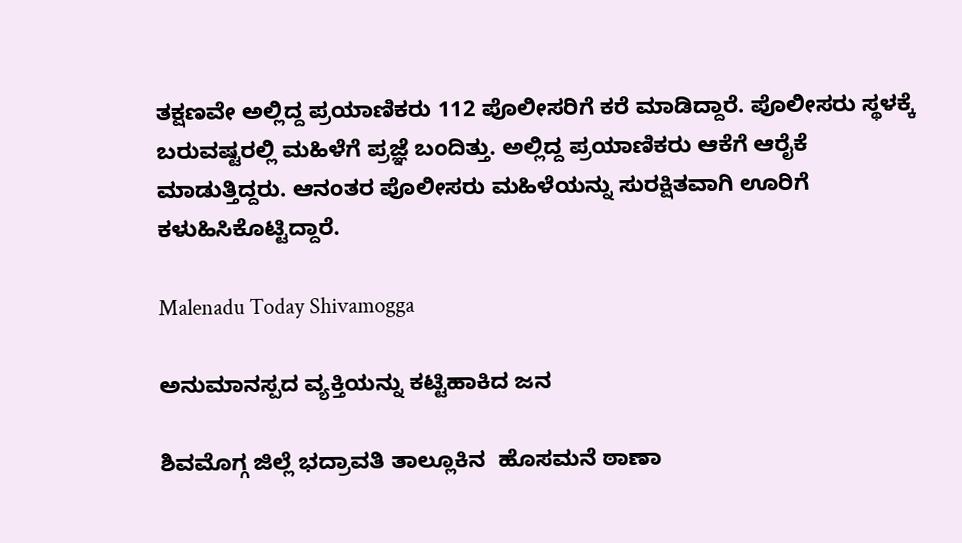ತಕ್ಷಣವೇ ಅಲ್ಲಿದ್ದ ಪ್ರಯಾಣಿಕರು 112 ಪೊಲೀಸರಿಗೆ ಕರೆ ಮಾಡಿದ್ದಾರೆ. ಪೊಲೀಸರು ಸ್ಥಳಕ್ಕೆ ಬರುವಷ್ಟರಲ್ಲಿ ಮಹಿಳೆಗೆ ಪ್ರಜ್ಞೆ ಬಂದಿತ್ತು. ಅಲ್ಲಿದ್ದ ಪ್ರಯಾಣಿಕರು ಆಕೆಗೆ ಆರೈಕೆ ಮಾಡುತ್ತಿದ್ದರು. ಆನಂತರ ಪೊಲೀಸರು ಮಹಿಳೆಯನ್ನು ಸುರಕ್ಷಿತವಾಗಿ ಊರಿಗೆ ಕಳುಹಿಸಿಕೊಟ್ಟಿದ್ದಾರೆ.

Malenadu Today Shivamogga

ಅನುಮಾನಸ್ಪದ ವ್ಯಕ್ತಿಯನ್ನು ಕಟ್ಟಿಹಾಕಿದ ಜನ

ಶಿವಮೊಗ್ಗ ಜಿಲ್ಲೆ ಭದ್ರಾವತಿ ತಾಲ್ಲೂಕಿನ  ಹೊಸಮನೆ ಠಾಣಾ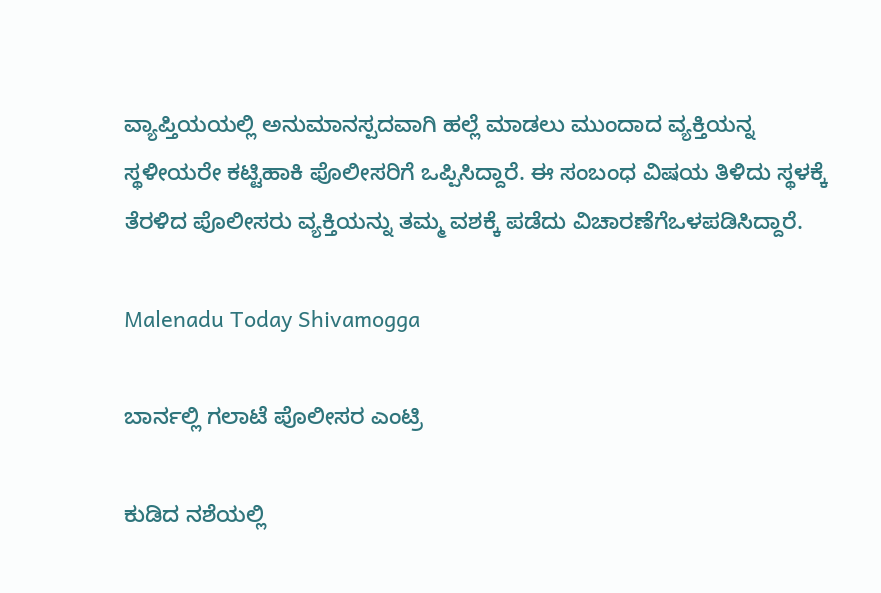ವ್ಯಾಪ್ತಿಯಯಲ್ಲಿ ಅನುಮಾನಸ್ಪದವಾಗಿ ಹಲ್ಲೆ ಮಾಡಲು ಮುಂದಾದ ವ್ಯಕ್ತಿಯನ್ನ ಸ್ಥಳೀಯರೇ ಕಟ್ಟಿಹಾಕಿ ಪೊಲೀಸರಿಗೆ ಒಪ್ಪಿಸಿದ್ದಾರೆ. ಈ ಸಂಬಂಧ ವಿಷಯ ತಿಳಿದು ಸ್ಥಳಕ್ಕೆ ತೆರಳಿದ ಪೊಲೀಸರು ವ್ಯಕ್ತಿಯನ್ನು ತಮ್ಮ ವಶಕ್ಕೆ ಪಡೆದು ವಿಚಾರಣೆಗೆಒಳಪಡಿಸಿದ್ದಾರೆ.

Malenadu Today Shivamogga

ಬಾರ್ನಲ್ಲಿ ಗಲಾಟೆ ಪೊಲೀಸರ ಎಂಟ್ರಿ

ಕುಡಿದ ನಶೆಯಲ್ಲಿ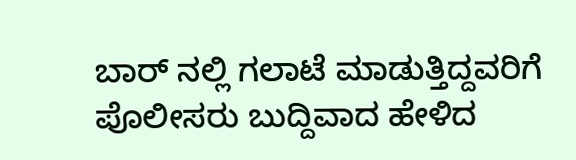ಬಾರ್ ನಲ್ಲಿ ಗಲಾಟೆ ಮಾಡುತ್ತಿದ್ದವರಿಗೆ ಪೊಲೀಸರು ಬುದ್ದಿವಾದ ಹೇಳಿದ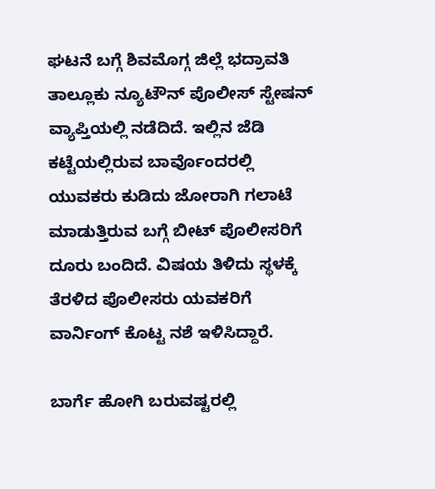ಘಟನೆ ಬಗ್ಗೆ ಶಿವಮೊಗ್ಗ ಜಿಲ್ಲೆ ಭದ್ರಾವತಿ ತಾಲ್ಲೂಕು ನ್ಯೂಟೌನ್ ಪೊಲೀಸ್ ಸ್ಟೇಷನ್ ವ್ಯಾಪ್ತಿಯಲ್ಲಿ ನಡೆದಿದೆ. ಇಲ್ಲಿನ ಜೆಡಿ ಕಟ್ಟೆಯಲ್ಲಿರುವ ಬಾರ್ವೊಂದರಲ್ಲಿ ಯುವಕರು ಕುಡಿದು ಜೋರಾಗಿ ಗಲಾಟೆ ಮಾಡುತ್ತಿರುವ ಬಗ್ಗೆ ಬೀಟ್ ಪೊಲೀಸರಿಗೆ ದೂರು ಬಂದಿದೆ. ವಿಷಯ ತಿಳಿದು ಸ್ಥಳಕ್ಕೆ ತೆರಳಿದ ಪೊಲೀಸರು ಯವಕರಿಗೆ ವಾರ್ನಿಂಗ್ ಕೊಟ್ಟ ನಶೆ ಇಳಿಸಿದ್ದಾರೆ.

ಬಾರ್ಗೆ ಹೋಗಿ ಬರುವಷ್ಟರಲ್ಲಿ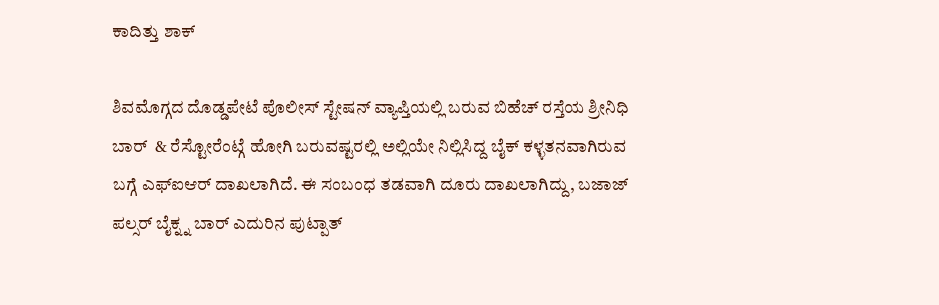ಕಾದಿತ್ತು ಶಾಕ್

ಶಿವಮೊಗ್ಗದ ದೊಡ್ಡಪೇಟೆ ಪೊಲೀಸ್ ಸ್ಟೇಷನ್ ವ್ಯಾಪ್ತಿಯಲ್ಲಿ ಬರುವ ಬಿಹೆಚ್ ರಸ್ತೆಯ ಶ್ರೀನಿಧಿ ಬಾರ್  & ರೆಸ್ಟೋರೆಂಟ್ಗೆ ಹೋಗಿ ಬರುವಷ್ಟರಲ್ಲಿ ಅಲ್ಲಿಯೇ ನಿಲ್ಲಿಸಿದ್ದ ಬೈಕ್ ಕಳ್ಳತನವಾಗಿರುವ ಬಗ್ಗೆ ಎಫ್ಐಆರ್ ದಾಖಲಾಗಿದೆ. ಈ ಸಂಬಂಧ ತಡವಾಗಿ ದೂರು ದಾಖಲಾಗಿದ್ದು, ಬಜಾಜ್ ಪಲ್ಸರ್ ಬೈಕ್ನ್ನ ಬಾರ್ ಎದುರಿನ ಪುಟ್ಪಾತ್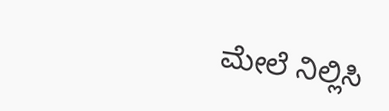ಮೇಲೆ ನಿಲ್ಲಿಸಿ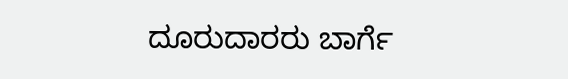ದೂರುದಾರರು ಬಾರ್ಗೆ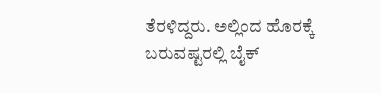ತೆರಳಿದ್ದರು. ಅಲ್ಲಿಂದ ಹೊರಕ್ಕೆ ಬರುವಷ್ಟರಲ್ಲಿ ಬೈಕ್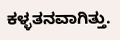ಕಳ್ಳತನವಾಗಿತ್ತು.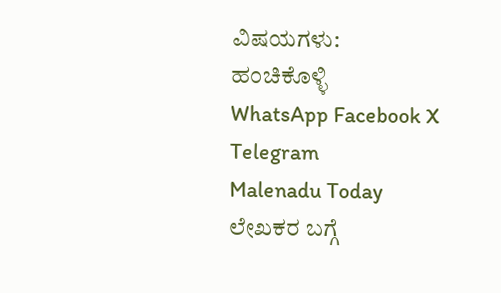ವಿಷಯಗಳು:
ಹಂಚಿಕೊಳ್ಳಿ
WhatsApp Facebook X Telegram
Malenadu Today
ಲೇಖಕರ ಬಗ್ಗೆ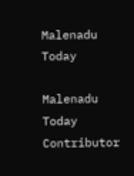Malenadu Today

Malenadu Today Contributor